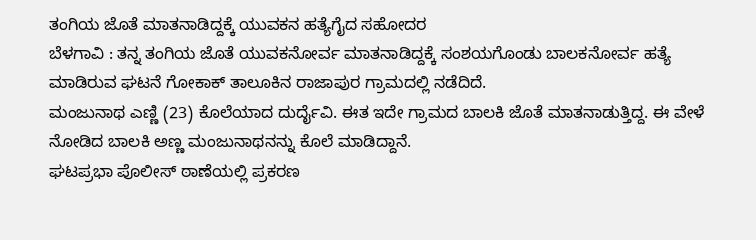ತಂಗಿಯ ಜೊತೆ ಮಾತನಾಡಿದ್ದಕ್ಕೆ ಯುವಕನ ಹತ್ಯೆಗೈದ ಸಹೋದರ
ಬೆಳಗಾವಿ : ತನ್ನ ತಂಗಿಯ ಜೊತೆ ಯುವಕನೋರ್ವ ಮಾತನಾಡಿದ್ದಕ್ಕೆ ಸಂಶಯಗೊಂಡು ಬಾಲಕನೋರ್ವ ಹತ್ಯೆ ಮಾಡಿರುವ ಘಟನೆ ಗೋಕಾಕ್ ತಾಲೂಕಿನ ರಾಜಾಪುರ ಗ್ರಾಮದಲ್ಲಿ ನಡೆದಿದೆ.
ಮಂಜುನಾಥ ಎಣ್ಣಿ (23) ಕೊಲೆಯಾದ ದುರ್ದೈವಿ. ಈತ ಇದೇ ಗ್ರಾಮದ ಬಾಲಕಿ ಜೊತೆ ಮಾತನಾಡುತ್ತಿದ್ದ. ಈ ವೇಳೆ ನೋಡಿದ ಬಾಲಕಿ ಅಣ್ಣ ಮಂಜುನಾಥನನ್ನು ಕೊಲೆ ಮಾಡಿದ್ದಾನೆ.
ಘಟಪ್ರಭಾ ಪೊಲೀಸ್ ಠಾಣೆಯಲ್ಲಿ ಪ್ರಕರಣ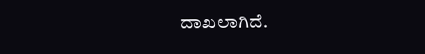ದಾಖಲಾಗಿದೆ.